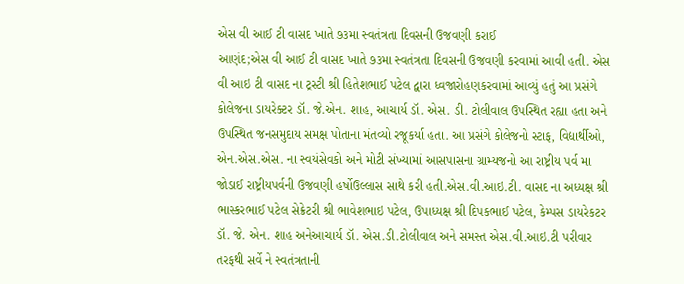એસ વી આઈ ટી વાસદ ખાતે ૭૩મા સ્વતંત્રતા દિવસની ઉજવણી કરાઈ
આણંદ;એસ વી આઈ ટી વાસદ ખાતે ૭૩મા સ્વતંત્રતા દિવસની ઉજવણી કરવામાં આવી હતી. એસ વી આઇ ટી વાસદ ના ટ્રસ્ટી શ્રી હિતેશભાઈ પટેલ દ્વારા ધ્વજારોહણકરવામાં આવ્યું હતું આ પ્રસંગે કોલેજના ડાયરેક્ટર ડૉ. જે.એન. શાહ, આચાર્ય ડૉ. એસ. ડી. ટોલીવાલ ઉપસ્થિત રહ્યા હતા અને ઉપસ્થિત જનસમુદાય સમક્ષ પોતાના મંતવ્યો રજૂકર્યા હતા. આ પ્રસંગે કોલેજનો સ્ટાફ, વિદ્યાર્થીઓ, એન.એસ.એસ. ના સ્વયંસેવકો અને મોટી સંખ્યામાં આસપાસના ગ્રામ્યજનો આ રાષ્ટ્રીય પર્વ મા જોડાઈ રાષ્ટ્રીયપર્વની ઉજવણી હર્ષોઉલ્લાસ સાથે કરી હતી.એસ.વી.આઇ.ટી. વાસદ ના અધ્યક્ષ શ્રી ભાસ્કરભાઈ પટેલ સેક્રેટરી શ્રી ભાવેશભાઇ પટેલ, ઉપાધ્યક્ષ શ્રી દિપકભાઈ પટેલ, કેમ્પસ ડાયરેકટર ડૉ. જે. એન. શાહ અનેઆચાર્ય ડૉ. એસ.ડી.ટોલીવાલ અને સમસ્ત એસ.વી.આઇ.ટી પરીવાર તરફથી સર્વે ને સ્વતંત્રતાની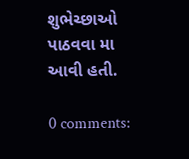શુભેચ્છાઓ પાઠવવા મા આવી હતી.

0 comments: